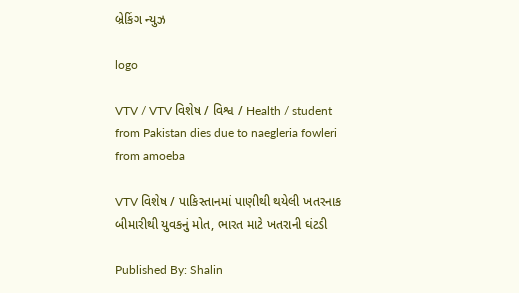બ્રેકિંગ ન્યુઝ

logo

VTV / VTV વિશેષ / વિશ્વ / Health / student from Pakistan dies due to naegleria fowleri from amoeba

VTV વિશેષ / પાકિસ્તાનમાં પાણીથી થયેલી ખતરનાક બીમારીથી યુવકનું મોત, ભારત માટે ખતરાની ઘંટડી

Published By: Shalin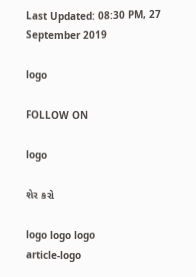Last Updated: 08:30 PM, 27 September 2019

logo

FOLLOW ON

logo

શેર કરો

logo logo logo
article-logo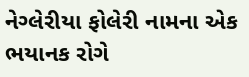નેગ્લેરીયા ફોલેરી નામના એક ભયાનક રોગે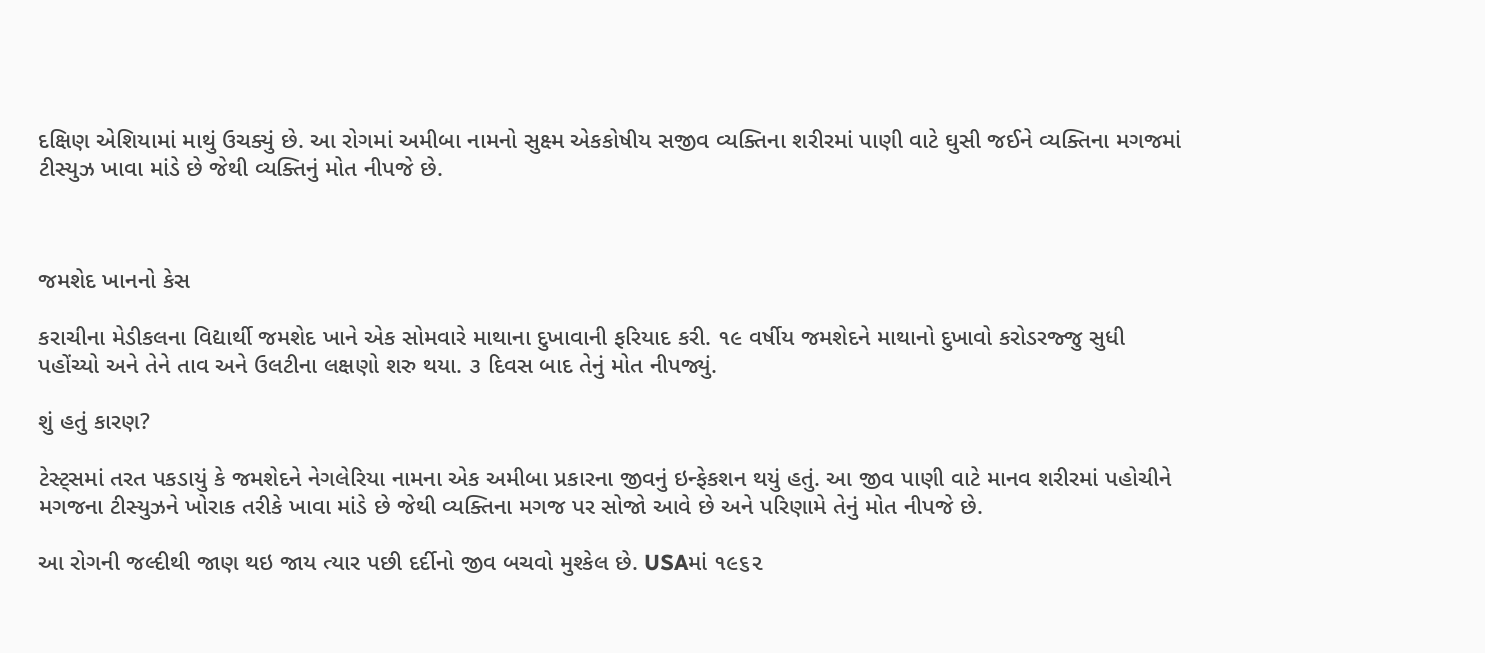દક્ષિણ એશિયામાં માથું ઉચક્યું છે. આ રોગમાં અમીબા નામનો સુક્ષ્મ એકકોષીય સજીવ વ્યક્તિના શરીરમાં પાણી વાટે ઘુસી જઈને વ્યક્તિના મગજમાં ટીસ્યુઝ ખાવા માંડે છે જેથી વ્યક્તિનું મોત નીપજે છે.



જમશેદ ખાનનો કેસ

કરાચીના મેડીકલના વિદ્યાર્થી જમશેદ ખાને એક સોમવારે માથાના દુખાવાની ફરિયાદ કરી. ૧૯ વર્ષીય જમશેદને માથાનો દુખાવો કરોડરજ્જુ સુધી પહોંચ્યો અને તેને તાવ અને ઉલટીના લક્ષણો શરુ થયા. ૩ દિવસ બાદ તેનું મોત નીપજ્યું.

શું હતું કારણ?

ટેસ્ટ્સમાં તરત પકડાયું કે જમશેદને નેગલેરિયા નામના એક અમીબા પ્રકારના જીવનું ઇન્ફેકશન થયું હતું. આ જીવ પાણી વાટે માનવ શરીરમાં પહોચીને મગજના ટીસ્યુઝને ખોરાક તરીકે ખાવા માંડે છે જેથી વ્યક્તિના મગજ પર સોજો આવે છે અને પરિણામે તેનું મોત નીપજે છે.

આ રોગની જલ્દીથી જાણ થઇ જાય ત્યાર પછી દર્દીનો જીવ બચવો મુશ્કેલ છે. USAમાં ૧૯૬૨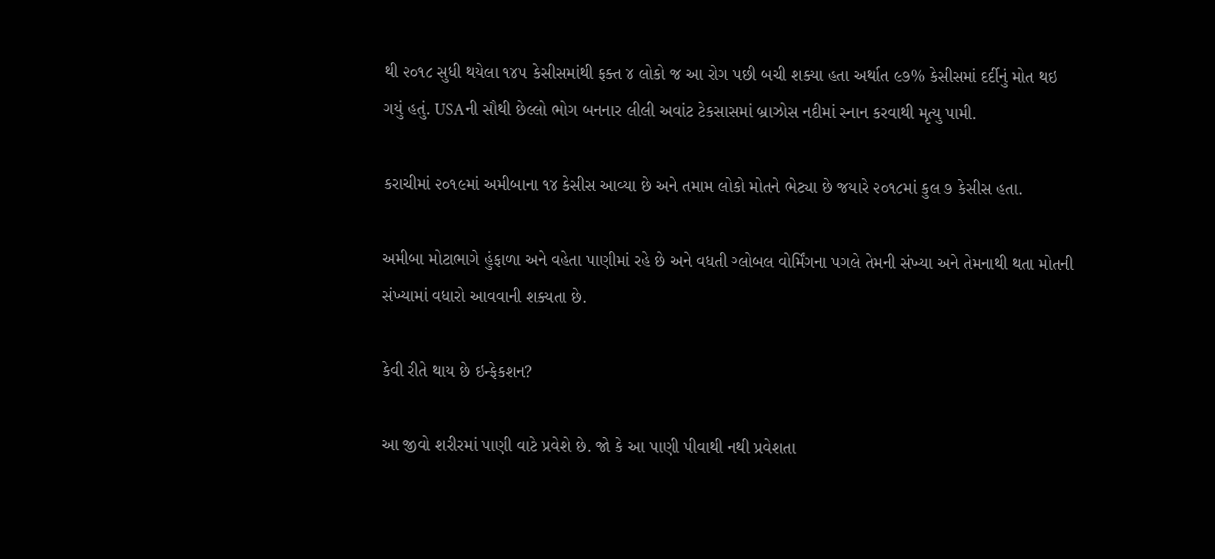થી ૨૦૧૮ સુધી થયેલા ૧૪૫ કેસીસમાંથી ફક્ત ૪ લોકો જ આ રોગ પછી બચી શક્યા હતા અર્થાત ૯૭% કેસીસમાં દર્દીનું મોત થઇ ગયું હતું. USAની સૌથી છેલ્લો ભોગ બનનાર લીલી અવાંટ ટેકસાસમાં બ્રાઝોસ નદીમાં સ્નાન કરવાથી મૃત્યુ પામી.

કરાચીમાં ૨૦૧૯માં અમીબાના ૧૪ કેસીસ આવ્યા છે અને તમામ લોકો મોતને ભેટ્યા છે જયારે ૨૦૧૮માં કુલ ૭ કેસીસ હતા.

અમીબા મોટાભાગે હુંફાળા અને વહેતા પાણીમાં રહે છે અને વધતી ગ્લોબલ વોર્મિંગના પગલે તેમની સંખ્યા અને તેમનાથી થતા મોતની સંખ્યામાં વધારો આવવાની શક્યતા છે.

કેવી રીતે થાય છે ઇન્ફેકશન?

આ જીવો શરીરમાં પાણી વાટે પ્રવેશે છે. જો કે આ પાણી પીવાથી નથી પ્રવેશતા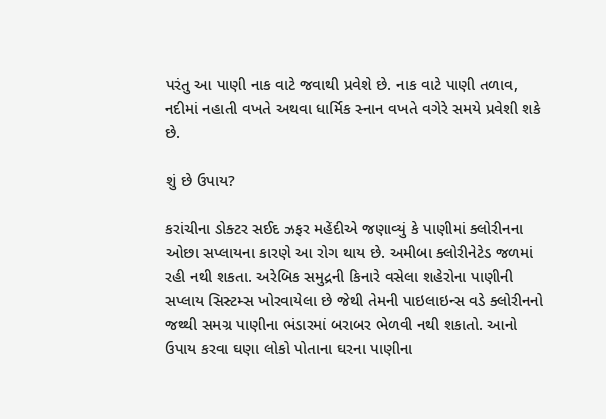પરંતુ આ પાણી નાક વાટે જવાથી પ્રવેશે છે. નાક વાટે પાણી તળાવ, નદીમાં નહાતી વખતે અથવા ધાર્મિક સ્નાન વખતે વગેરે સમયે પ્રવેશી શકે છે.

શું છે ઉપાય?

કરાંચીના ડોક્ટર સઈદ ઝફર મહેંદીએ જણાવ્યું કે પાણીમાં ક્લોરીનના ઓછા સપ્લાયના કારણે આ રોગ થાય છે. અમીબા ક્લોરીનેટેડ જળમાં રહી નથી શકતા. અરેબિક સમુદ્રની કિનારે વસેલા શહેરોના પાણીની સપ્લાય સિસ્ટમ્સ ખોરવાયેલા છે જેથી તેમની પાઇલાઇન્સ વડે ક્લોરીનનો જથ્થી સમગ્ર પાણીના ભંડારમાં બરાબર ભેળવી નથી શકાતો. આનો ઉપાય કરવા ઘણા લોકો પોતાના ઘરના પાણીના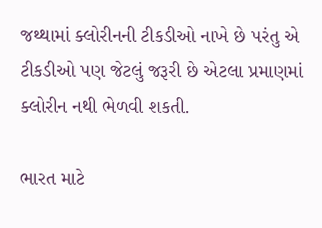જથ્થામાં ક્લોરીનની ટીકડીઓ નાખે છે પરંતુ એ ટીકડીઓ પણ જેટલું જરૂરી છે એટલા પ્રમાણમાં ક્લોરીન નથી ભેળવી શકતી.

ભારત માટે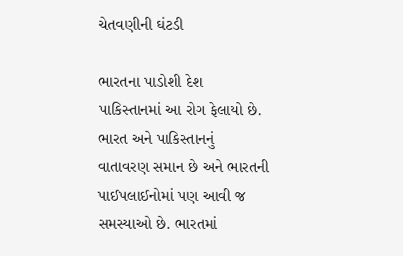ચેતવણીની ઘંટડી

ભારતના પાડોશી દેશ પાકિસ્તાનમાં આ રોગ ફેલાયો છે. ભારત અને પાકિસ્તાનનું વાતાવરણ સમાન છે અને ભારતની પાઈપલાઈનોમાં પણ આવી જ સમસ્યાઓ છે. ભારતમાં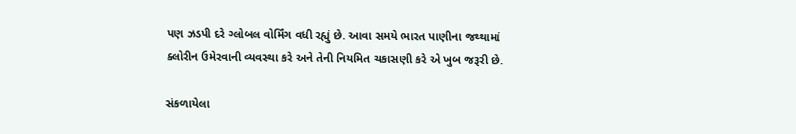પણ ઝડપી દરે ગ્લોબલ વોર્મિંગ વધી રહ્યું છે. આવા સમયે ભારત પાણીના જથ્થામાં ક્લોરીન ઉમેરવાની વ્યવસ્થા કરે અને તેની નિયમિત ચકાસણી કરે એ ખુબ જરૂરી છે.

સંકળાયેલા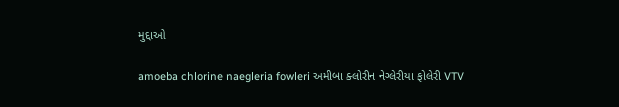મુદ્દાઓ

amoeba chlorine naegleria fowleri અમીબા ક્લોરીન નેગ્લેરીયા ફોલેરી VTV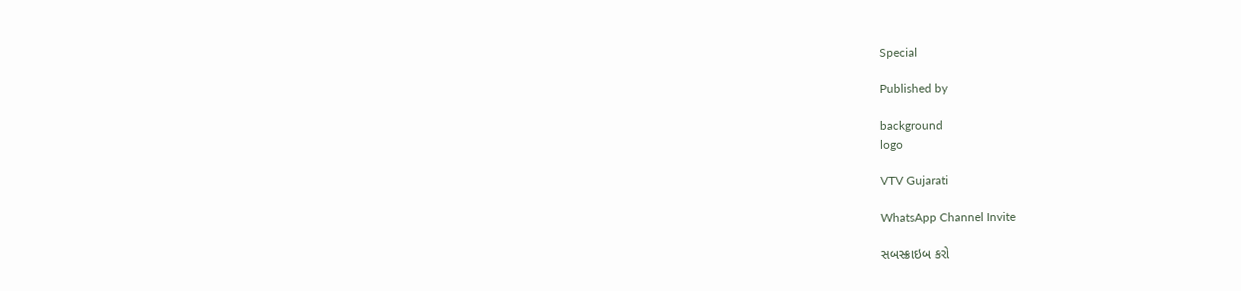Special

Published by

background
logo

VTV Gujarati

WhatsApp Channel Invite

સબસ્ક્રાઇબ કરો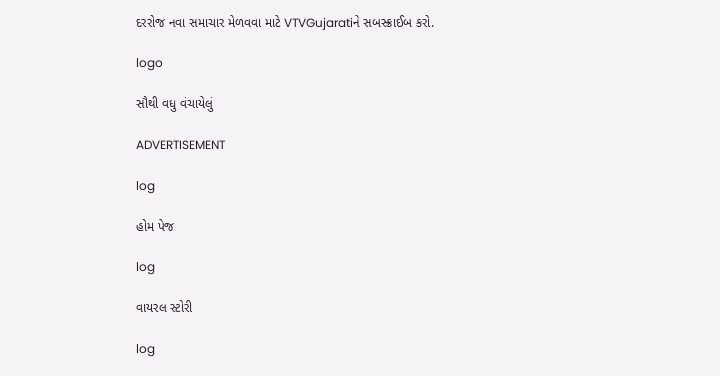દરરોજ નવા સમાચાર મેળવવા માટે VTVGujaratiને સબસ્ક્રાઈબ કરો.

logo

સૌથી વધુ વંચાયેલું

ADVERTISEMENT

log

હોમ પેજ

log

વાયરલ સ્ટોરી

log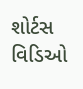શોર્ટસ વિડિઓ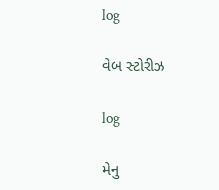log

વેબ સ્ટોરીઝ

log

મેનુ